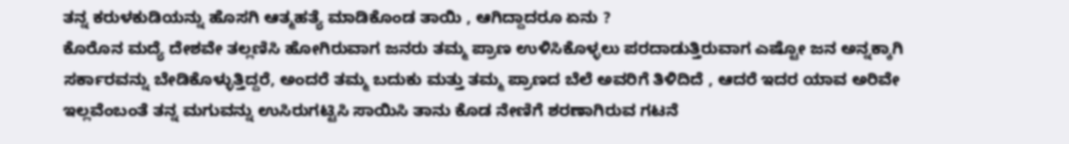ತನ್ನ ಕರುಳಕುಡಿಯನ್ನು ಹೊಸಗಿ ಆತ್ಮಹತ್ಯೆ ಮಾಡಿಕೊಂಡ ತಾಯಿ , ಆಗಿದ್ದಾದರೂ ಏನು ?
ಕೊರೊನ ಮದ್ಯೆ ದೇಶವೇ ತಲ್ಲಣಿಸಿ ಹೋಗಿರುವಾಗ ಜನರು ತಮ್ಮ ಪ್ರಾಣ ಉಳಿಸಿಕೊಳ್ಳಲು ಪರದಾಡುತ್ತಿರುವಾಗ ಎಷ್ಟೋ ಜನ ಅನ್ನಕ್ಕಾಗಿ ಸರ್ಕಾರವನ್ನು ಬೇಡಿಕೊಳ್ಳುತ್ತಿದ್ದರೆ, ಅಂದರೆ ತಮ್ಮ ಬದುಕು ಮತ್ತು ತಮ್ಮ ಪ್ರಾಣದ ಬೆಲೆ ಅವರಿಗೆ ತಿಳಿದಿದೆ , ಆದರೆ ಇದರ ಯಾವ ಅರಿವೇ ಇಲ್ಲವೆಂಬಂತೆ ತನ್ನ ಮಗುವನ್ನು ಉಸಿರುಗಟ್ಟಿಸಿ ಸಾಯಿಸಿ ತಾನು ಕೊಡ ನೇಣಿಗೆ ಶರಣಾಗಿರುವ ಗಟನೆ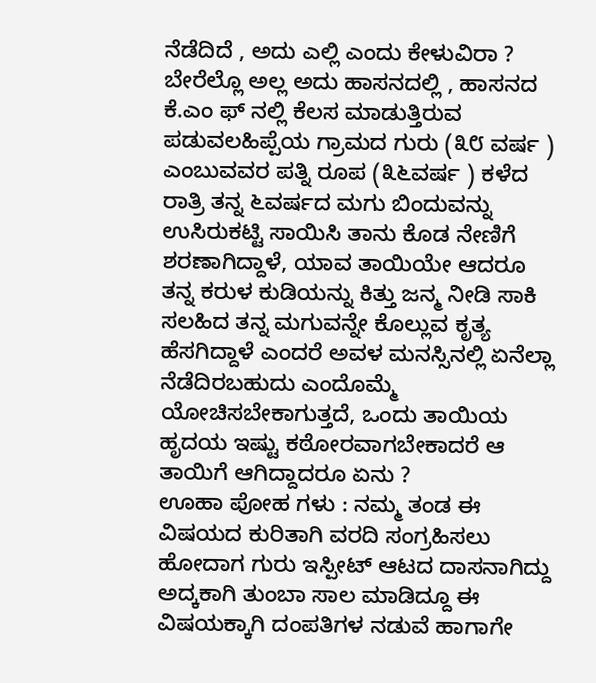ನೆಡೆದಿದೆ , ಅದು ಎಲ್ಲಿ ಎಂದು ಕೇಳುವಿರಾ ? ಬೇರೆಲ್ಲೊ ಅಲ್ಲ ಅದು ಹಾಸನದಲ್ಲಿ , ಹಾಸನದ ಕೆ.ಎಂ ಫ್ ನಲ್ಲಿ ಕೆಲಸ ಮಾಡುತ್ತಿರುವ ಪಡುವಲಹಿಪ್ಪೆಯ ಗ್ರಾಮದ ಗುರು (೩೮ ವರ್ಷ ) ಎಂಬುವವರ ಪತ್ನಿ ರೂಪ (೩೬ವರ್ಷ ) ಕಳೆದ ರಾತ್ರಿ ತನ್ನ ೬ವರ್ಷದ ಮಗು ಬಿಂದುವನ್ನು ಉಸಿರುಕಟ್ಟಿ ಸಾಯಿಸಿ ತಾನು ಕೊಡ ನೇಣಿಗೆ ಶರಣಾಗಿದ್ದಾಳೆ, ಯಾವ ತಾಯಿಯೇ ಆದರೂ ತನ್ನ ಕರುಳ ಕುಡಿಯನ್ನು ಕಿತ್ತು ಜನ್ಮ ನೀಡಿ ಸಾಕಿ ಸಲಹಿದ ತನ್ನ ಮಗುವನ್ನೇ ಕೊಲ್ಲುವ ಕೃತ್ಯ ಹೆಸಗಿದ್ದಾಳೆ ಎಂದರೆ ಅವಳ ಮನಸ್ಸಿನಲ್ಲಿ ಏನೆಲ್ಲಾ ನೆಡೆದಿರಬಹುದು ಎಂದೊಮ್ಮೆ ಯೋಚಿಸಬೇಕಾಗುತ್ತದೆ, ಒಂದು ತಾಯಿಯ ಹೃದಯ ಇಷ್ಟು ಕಠೋರವಾಗಬೇಕಾದರೆ ಆ ತಾಯಿಗೆ ಆಗಿದ್ದಾದರೂ ಏನು ?
ಊಹಾ ಪೋಹ ಗಳು : ನಮ್ಮ ತಂಡ ಈ ವಿಷಯದ ಕುರಿತಾಗಿ ವರದಿ ಸಂಗ್ರಹಿಸಲು ಹೋದಾಗ ಗುರು ಇಸ್ಪೀಟ್ ಆಟದ ದಾಸನಾಗಿದ್ದು ಅದ್ಕಕಾಗಿ ತುಂಬಾ ಸಾಲ ಮಾಡಿದ್ದೂ ಈ ವಿಷಯಕ್ಕಾಗಿ ದಂಪತಿಗಳ ನಡುವೆ ಹಾಗಾಗೇ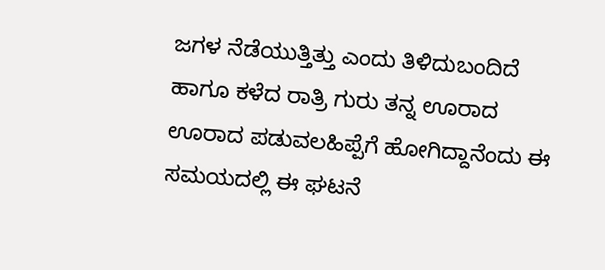ಜಗಳ ನೆಡೆಯುತ್ತಿತ್ತು ಎಂದು ತಿಳಿದುಬಂದಿದೆ ಹಾಗೂ ಕಳೆದ ರಾತ್ರಿ ಗುರು ತನ್ನ ಊರಾದ ಊರಾದ ಪಡುವಲಹಿಪ್ಪೆಗೆ ಹೋಗಿದ್ದಾನೆಂದು ಈ ಸಮಯದಲ್ಲಿ ಈ ಘಟನೆ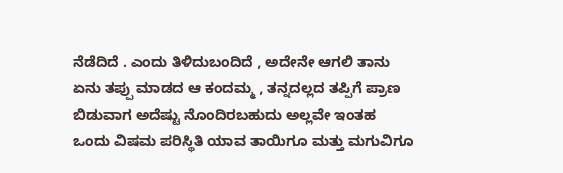ನೆಡೆದಿದೆ . ಎಂದು ತಿಳಿದುಬಂದಿದೆ , ಅದೇನೇ ಆಗಲಿ ತಾನು ಏನು ತಪ್ಪು ಮಾಡದ ಆ ಕಂದಮ್ಮ , ತನ್ನದಲ್ಲದ ತಪ್ಪಿಗೆ ಪ್ರಾಣ ಬಿಡುವಾಗ ಅದೆಷ್ಟು ನೊಂದಿರಬಹುದು ಅಲ್ಲವೇ ಇಂತಹ ಒಂದು ವಿಷಮ ಪರಿಸ್ಥಿತಿ ಯಾವ ತಾಯಿಗೂ ಮತ್ತು ಮಗುವಿಗೂ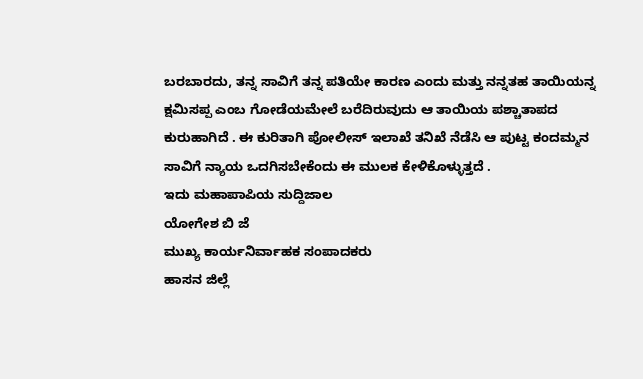ಬರಬಾರದು, ತನ್ನ ಸಾವಿಗೆ ತನ್ನ ಪತಿಯೇ ಕಾರಣ ಎಂದು ಮತ್ತು ನನ್ನತಹ ತಾಯಿಯನ್ನ ಕ್ಷಮಿಸಪ್ಪ ಎಂಬ ಗೋಡೆಯಮೇಲೆ ಬರೆದಿರುವುದು ಆ ತಾಯಿಯ ಪಶ್ಚಾತಾಪದ ಕುರುಹಾಗಿದೆ . ಈ ಕುರಿತಾಗಿ ಪೋಲೀಸ್ ಇಲಾಖೆ ತನಿಖೆ ನೆಡೆಸಿ ಆ ಪುಟ್ಟ ಕಂದಮ್ಮನ ಸಾವಿಗೆ ನ್ಯಾಯ ಒದಗಿಸಬೇಕೆಂದು ಈ ಮುಲಕ ಕೇಳಿಕೊಳ್ಳುತ್ತದೆ .
ಇದು ಮಹಾಪಾಪಿಯ ಸುದ್ದಿಜಾಲ
ಯೋಗೇಶ ಬಿ ಜೆ
ಮುಖ್ಯ ಕಾರ್ಯನಿರ್ವಾಹಕ ಸಂಪಾದಕರು
ಹಾಸನ ಜಿಲ್ಲೆ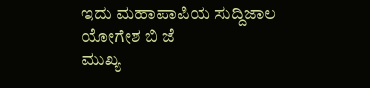ಇದು ಮಹಾಪಾಪಿಯ ಸುದ್ದಿಜಾಲ
ಯೋಗೇಶ ಬಿ ಜೆ
ಮುಖ್ಯ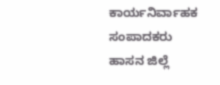ಕಾರ್ಯನಿರ್ವಾಹಕ ಸಂಪಾದಕರು
ಹಾಸನ ಜಿಲ್ಲೆ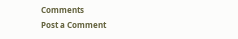Comments
Post a Comment